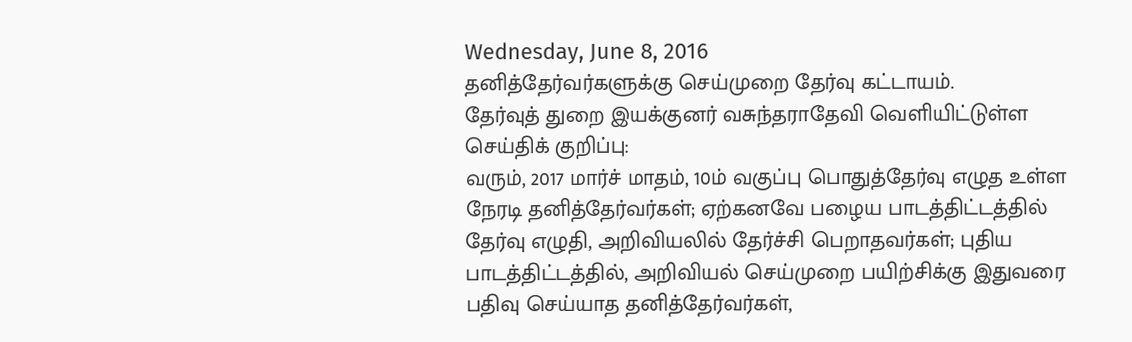Wednesday, June 8, 2016
தனித்தேர்வர்களுக்கு செய்முறை தேர்வு கட்டாயம்.
தேர்வுத் துறை இயக்குனர் வசுந்தராதேவி வெளியிட்டுள்ள செய்திக் குறிப்பு:
வரும், 2017 மார்ச் மாதம், 10ம் வகுப்பு பொதுத்தேர்வு எழுத உள்ள நேரடி தனித்தேர்வர்கள்; ஏற்கனவே பழைய பாடத்திட்டத்தில் தேர்வு எழுதி, அறிவியலில் தேர்ச்சி பெறாதவர்கள்; புதிய பாடத்திட்டத்தில், அறிவியல் செய்முறை பயிற்சிக்கு இதுவரை பதிவு செய்யாத தனித்தேர்வர்கள்,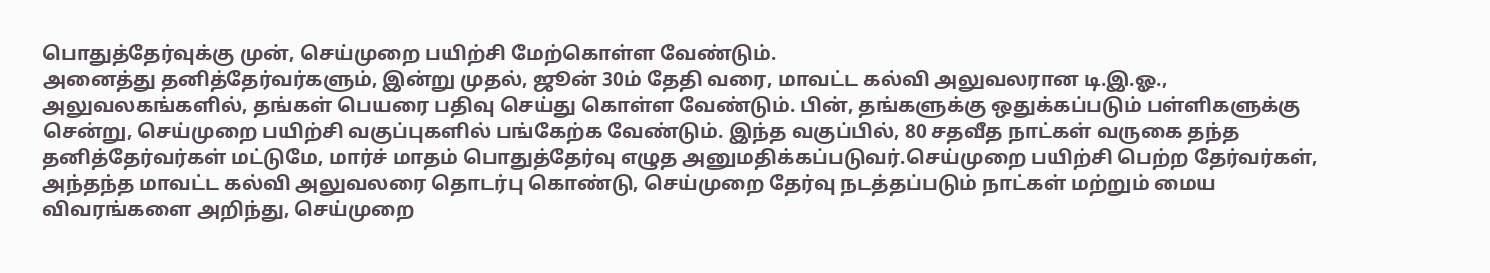பொதுத்தேர்வுக்கு முன், செய்முறை பயிற்சி மேற்கொள்ள வேண்டும்.
அனைத்து தனித்தேர்வர்களும், இன்று முதல், ஜூன் 30ம் தேதி வரை, மாவட்ட கல்வி அலுவலரான டி.இ.ஓ., அலுவலகங்களில், தங்கள் பெயரை பதிவு செய்து கொள்ள வேண்டும். பின், தங்களுக்கு ஒதுக்கப்படும் பள்ளிகளுக்கு சென்று, செய்முறை பயிற்சி வகுப்புகளில் பங்கேற்க வேண்டும். இந்த வகுப்பில், 80 சதவீத நாட்கள் வருகை தந்த தனித்தேர்வர்கள் மட்டுமே, மார்ச் மாதம் பொதுத்தேர்வு எழுத அனுமதிக்கப்படுவர்.செய்முறை பயிற்சி பெற்ற தேர்வர்கள், அந்தந்த மாவட்ட கல்வி அலுவலரை தொடர்பு கொண்டு, செய்முறை தேர்வு நடத்தப்படும் நாட்கள் மற்றும் மைய விவரங்களை அறிந்து, செய்முறை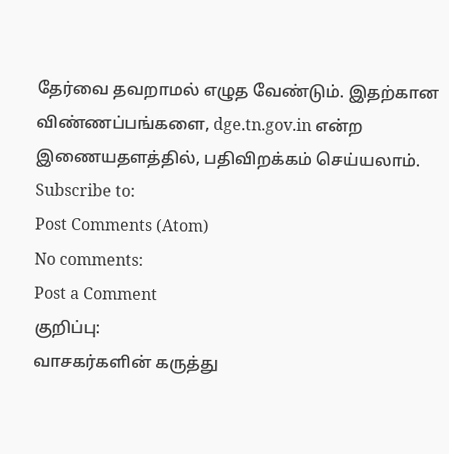தேர்வை தவறாமல் எழுத வேண்டும். இதற்கான விண்ணப்பங்களை, dge.tn.gov.in என்ற இணையதளத்தில், பதிவிறக்கம் செய்யலாம்.
Subscribe to:
Post Comments (Atom)
No comments:
Post a Comment
குறிப்பு:
வாசகர்களின் கருத்து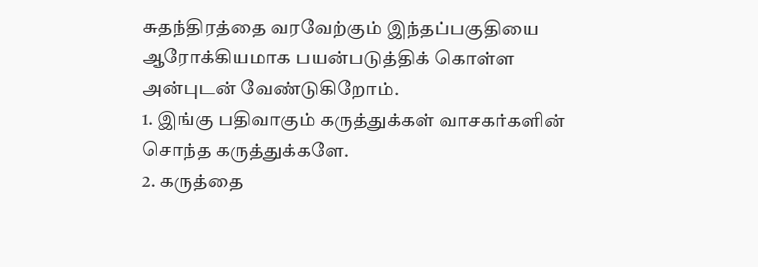சுதந்திரத்தை வரவேற்கும் இந்தப்பகுதியை ஆரோக்கியமாக பயன்படுத்திக் கொள்ள அன்புடன் வேண்டுகிறோம்.
1. இங்கு பதிவாகும் கருத்துக்கள் வாசகர்களின் சொந்த கருத்துக்களே.
2. கருத்தை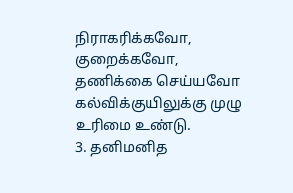நிராகரிக்கவோ, குறைக்கவோ, தணிக்கை செய்யவோ கல்விக்குயிலுக்கு முழு உரிமை உண்டு.
3. தனிமனித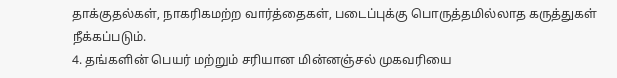தாக்குதல்கள், நாகரிகமற்ற வார்த்தைகள், படைப்புக்கு பொருத்தமில்லாத கருத்துகள் நீக்கப்படும்.
4. தங்களின் பெயர் மற்றும் சரியான மின்னஞ்சல் முகவரியை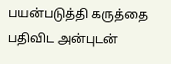பயன்படுத்தி கருத்தை பதிவிட அன்புடன்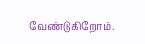வேண்டுகிறோம்.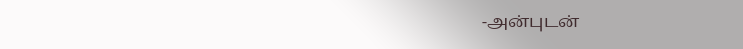-அன்புடன்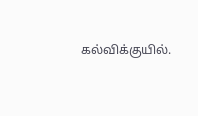கல்விக்குயில்.